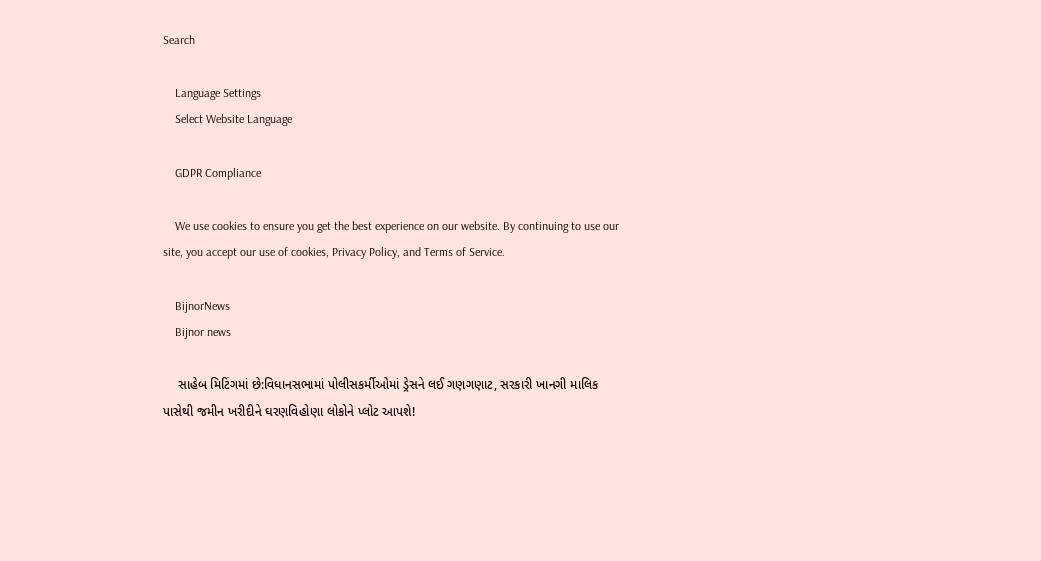Search

    Language Settings
    Select Website Language

    GDPR Compliance

    We use cookies to ensure you get the best experience on our website. By continuing to use our site, you accept our use of cookies, Privacy Policy, and Terms of Service.

    BijnorNews
    Bijnor news

    સાહેબ મિટિંગમાં છે:વિધાનસભામાં પોલીસકર્મીઓમાં ડ્રેસને લઈ ગણગણાટ, સરકારી ખાનગી માલિક પાસેથી જમીન ખરીદીને ઘરણવિહોણા લોકોને પ્લોટ આપશે!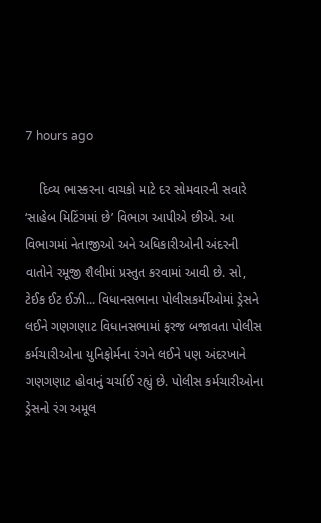7 hours ago

    દિવ્ય ભાસ્કરના વાચકો માટે દર સોમવારની સવારે ‘સાહેબ મિટિંગમાં છે’ વિભાગ આપીએ છીએ. આ વિભાગમાં નેતાજીઓ અને અધિકારીઓની અંદરની વાતોને રમૂજી શૈલીમાં પ્રસ્તુત કરવામાં આવી છે. સો, ટેઈક ઈટ ઈઝી... વિધાનસભાના પોલીસકર્મીઓમાં ડ્રેસને લઈને ગણગણાટ વિધાનસભામાં ફરજ બજાવતા પોલીસ કર્મચારીઓના યુનિફોર્મના રંગને લઈને પણ અંદરખાને ગણગણાટ હોવાનું ચર્ચાઈ રહ્યું છે. પોલીસ કર્મચારીઓના ડ્રેસનો રંગ અમૂલ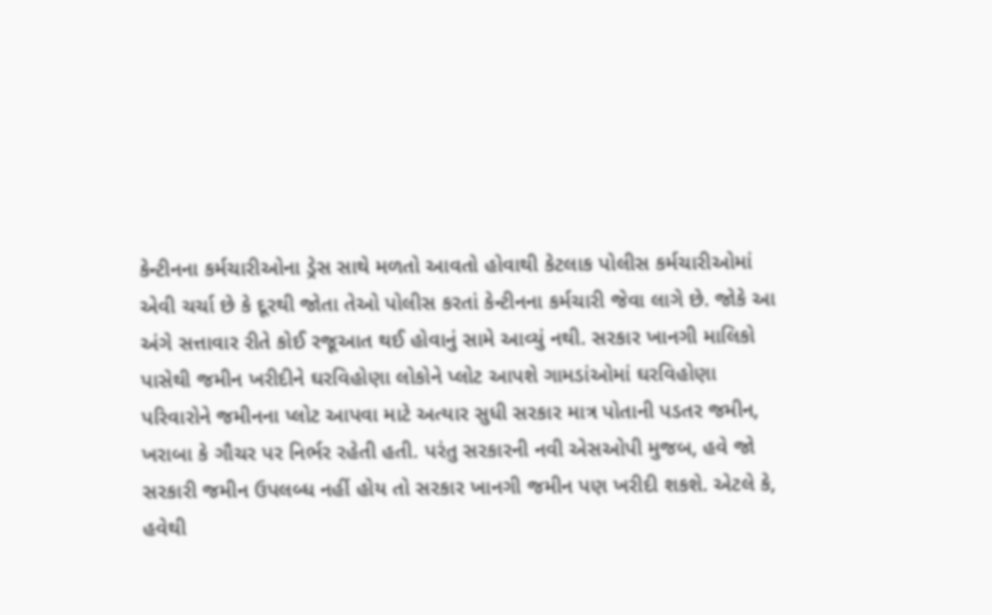કેન્ટીનના કર્મચારીઓના ડ્રેસ સાથે મળતો આવતો હોવાથી કેટલાક પોલીસ કર્મચારીઓમાં એવી ચર્ચા છે કે દૂરથી જોતા તેઓ પોલીસ કરતાં કેન્ટીનના કર્મચારી જેવા લાગે છે. જોકે આ અંગે સત્તાવાર રીતે કોઈ રજૂઆત થઈ હોવાનું સામે આવ્યું નથી. સરકાર ખાનગી માલિકો પાસેથી જમીન ખરીદીને ઘરવિહોણા લોકોને પ્લોટ આપશે ગામડાંઓમાં ઘરવિહોણા પરિવારોને જમીનના પ્લોટ આપવા માટે અત્યાર સુધી સરકાર માત્ર પોતાની પડતર જમીન, ખરાબા કે ગૌચર પર નિર્ભર રહેતી હતી. પરંતુ સરકારની નવી એસઓપી મુજબ, હવે જો સરકારી જમીન ઉપલબ્ધ નહીં હોય તો સરકાર ખાનગી જમીન પણ ખરીદી શકશે. એટલે કે, હવેથી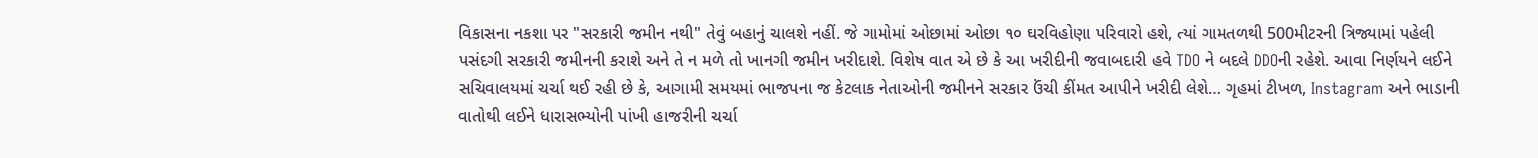વિકાસના નકશા પર "સરકારી જમીન નથી" તેવું બહાનું ચાલશે નહીં. જે ગામોમાં ઓછામાં ઓછા ૧૦ ઘરવિહોણા પરિવારો હશે, ત્યાં ગામતળથી 500મીટરની ત્રિજ્યામાં પહેલી પસંદગી સરકારી જમીનની કરાશે અને તે ન મળે તો ખાનગી જમીન ખરીદાશે. વિશેષ વાત એ છે કે આ ખરીદીની જવાબદારી હવે TDO ને બદલે DDOની રહેશે. આવા નિર્ણયને લઈને સચિવાલયમાં ચર્ચા થઈ રહી છે કે, આગામી સમયમાં ભાજપના જ કેટલાક નેતાઓની જમીનને સરકાર ઉંચી કીંમત આપીને ખરીદી લેશે… ગૃહમાં ટીખળ, Instagram અને ભાડાની વાતોથી લઈને ધારાસભ્યોની પાંખી હાજરીની ચર્ચા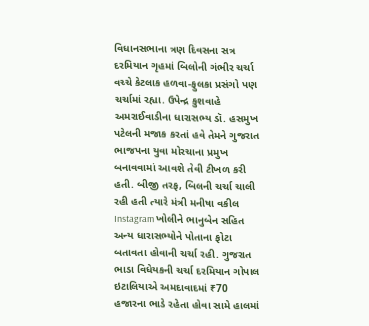વિધાનસભાના ત્રણ દિવસના સત્ર દરમિયાન ગૃહમાં બિલોની ગંભીર ચર્ચા વચ્ચે કેટલાક હળવા-ફુલકા પ્રસંગો પણ ચર્ચામાં રહ્યા. ઉપેન્દ્ર કુશવાહે અમરાઈવાડીના ધારાસભ્ય ડૉ. હસમુખ પટેલની મજાક કરતાં હવે તેમને ગુજરાત ભાજપના યુવા મોરચાના પ્રમુખ બનાવવામાં આવશે તેવી ટીખળ કરી હતી. બીજી તરફ, બિલની ચર્ચા ચાલી રહી હતી ત્યારે મંત્રી મનીષા વકીલ Instagram ખોલીને ભાનુબેન સહિત અન્ય ધારાસભ્યોને પોતાના ફોટા બતાવતા હોવાની ચર્ચા રહી. ગુજરાત ભાડા વિધેયકની ચર્ચા દરમિયાન ગોપાલ ઇટાલિયાએ અમદાવાદમાં ₹70 હજારના ભાડે રહેતા હોવા સામે હાલમાં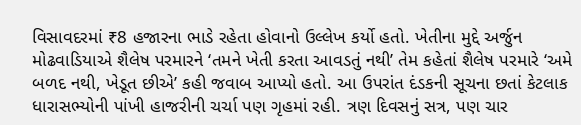વિસાવદરમાં ₹8 હજારના ભાડે રહેતા હોવાનો ઉલ્લેખ કર્યો હતો. ખેતીના મુદ્દે અર્જુન મોઢવાડિયાએ શૈલેષ પરમારને ‘તમને ખેતી કરતા આવડતું નથી’ તેમ કહેતાં શૈલેષ પરમારે ‘અમે બળદ નથી, ખેડૂત છીએ’ કહી જવાબ આપ્યો હતો. આ ઉપરાંત દંડકની સૂચના છતાં કેટલાક ધારાસભ્યોની પાંખી હાજરીની ચર્ચા પણ ગૃહમાં રહી. ત્રણ દિવસનું સત્ર, પણ ચાર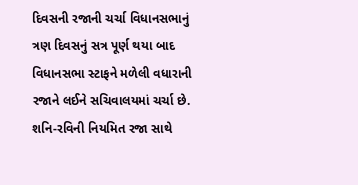દિવસની રજાની ચર્ચા વિધાનસભાનું ત્રણ દિવસનું સત્ર પૂર્ણ થયા બાદ વિધાનસભા સ્ટાફને મળેલી વધારાની રજાને લઈને સચિવાલયમાં ચર્ચા છે. શનિ-રવિની નિયમિત રજા સાથે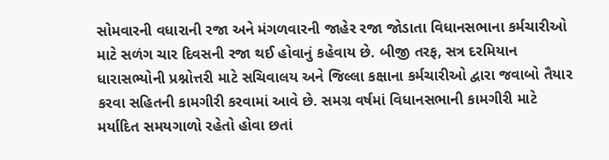સોમવારની વધારાની રજા અને મંગળવારની જાહેર રજા જોડાતા વિધાનસભાના કર્મચારીઓ માટે સળંગ ચાર દિવસની રજા થઈ હોવાનું કહેવાય છે. બીજી તરફ, સત્ર દરમિયાન ધારાસભ્યોની પ્રશ્નોત્તરી માટે સચિવાલય અને જિલ્લા કક્ષાના કર્મચારીઓ દ્વારા જવાબો તૈયાર કરવા સહિતની કામગીરી કરવામાં આવે છે. સમગ્ર વર્ષમાં વિધાનસભાની કામગીરી માટે મર્યાદિત સમયગાળો રહેતો હોવા છતાં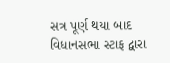સત્ર પૂર્ણ થયા બાદ વિધાનસભા સ્ટાફ દ્વારા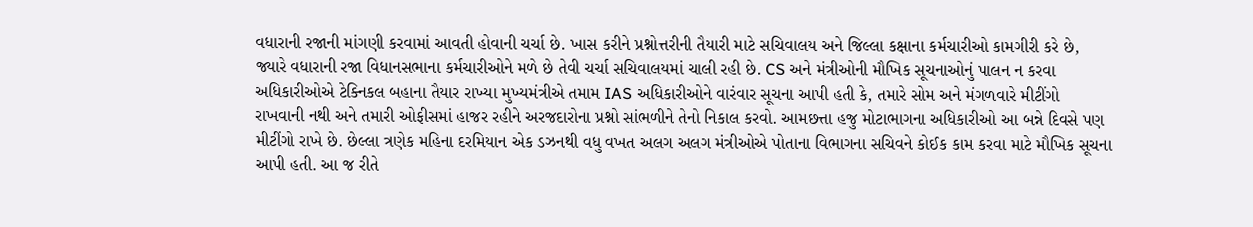વધારાની રજાની માંગણી કરવામાં આવતી હોવાની ચર્ચા છે. ખાસ કરીને પ્રશ્નોત્તરીની તૈયારી માટે સચિવાલય અને જિલ્લા કક્ષાના કર્મચારીઓ કામગીરી કરે છે, જ્યારે વધારાની રજા વિધાનસભાના કર્મચારીઓને મળે છે તેવી ચર્ચા સચિવાલયમાં ચાલી રહી છે. CS અને મંત્રીઓની મૌખિક સૂચનાઓનું પાલન ન કરવા અધિકારીઓએ ટેક્નિકલ બહાના તૈયાર રાખ્યા મુખ્યમંત્રીએ તમામ IAS અધિકારીઓને વારંવાર સૂચના આપી હતી કે, તમારે સોમ અને મંગળવારે મીટીંગો રાખવાની નથી અને તમારી ઓફીસમાં હાજર રહીને અરજદારોના પ્રશ્નો સાંભળીને તેનો નિકાલ કરવો. આમછત્તા હજુ મોટાભાગના અધિકારીઓ આ બન્ને દિવસે પણ મીટીંગો રાખે છે. છેલ્લા ત્રણેક મહિના દરમિયાન એક ડઝનથી વધુ વખત અલગ અલગ મંત્રીઓએ પોતાના વિભાગના સચિવને કોઈક કામ કરવા માટે મૌખિક સૂચના આપી હતી. આ જ રીતે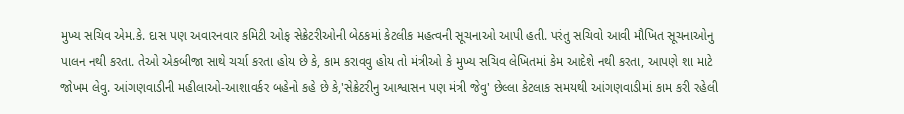મુખ્ય સચિવ એમ.કે. દાસ પણ અવારનવાર કમિટી ઓફ સેક્રેટરીઓની બેઠકમાં કેટલીક મહત્વની સૂચનાઓ આપી હતી. પરંતુ સચિવો આવી મૌખિત સૂચનાઓનુ પાલન નથી કરતા. તેઓ એકબીજા સાથે ચર્ચા કરતા હોય છે કે, કામ કરાવવુ હોય તો મંત્રીઓ કે મુખ્ય સચિવ લેખિતમાં કેમ આદેશે નથી કરતા, આપણે શા માટે જોખમ લેવુ. આંગણવાડીની મહીલાઓ-આશાવર્કર બહેનો કહે છે કે,'સેક્રેટરીનુ આશ્વાસન પણ મંત્રી જેવુ' છેલ્લા કેટલાક સમયથી આંગણવાડીમાં કામ કરી રહેલી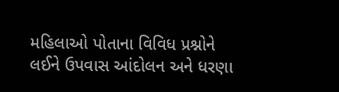મહિલાઓ પોતાના વિવિધ પ્રશ્નોને લઈને ઉપવાસ આંદોલન અને ધરણા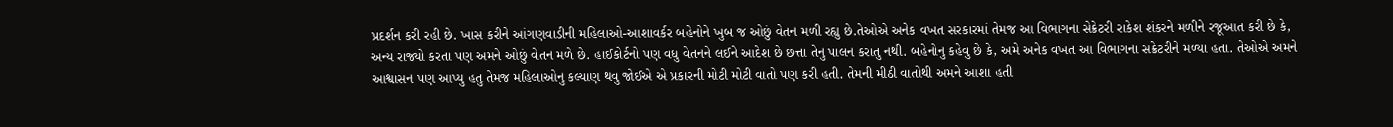પ્રદર્શન કરી રહી છે. ખાસ કરીને આંગણવાડીની મહિલાઓ-આશાવર્કર બહેનોને ખુબ જ ઓછું વેતન મળી રહ્યુ છે.તેઓએ અનેક વખત સરકારમાં તેમજ આ વિભાગના સેક્રેટરી રાકેશ શંકરને મળીને રજૂઆત કરી છે કે, અન્ય રાજ્યો કરતા પણ અમને ઓછું વેતન મળે છે. હાઈકોર્ટનો પણ વધુ વેતનને લઈને આદેશ છે છત્તા તેનુ પાલન કરાતુ નથી. બહેનોનુ કહેવુ છે કે, અમે અનેક વખત આ વિભાગના સક્રેટરીને મળ્યા હતા. તેઓએ અમને આશ્વાસન પણ આપ્યુ હતુ તેમજ મહિલાઓનુ કલ્યાણ થવુ જોઈએ એ પ્રકારની મોટી મોટી વાતો પણ કરી હતી. તેમની મીઠી વાતોથી અમને આશા હતી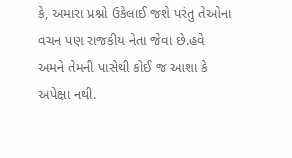કે, અમારા પ્રશ્નો ઉકેલાઈ જશે પરંતુ તેઓના વચન પણ રાજકીય નેતા જેવા છે.હવે અમને તેમની પાસેથી કોઈ જ આશા કે અપેક્ષા નથી.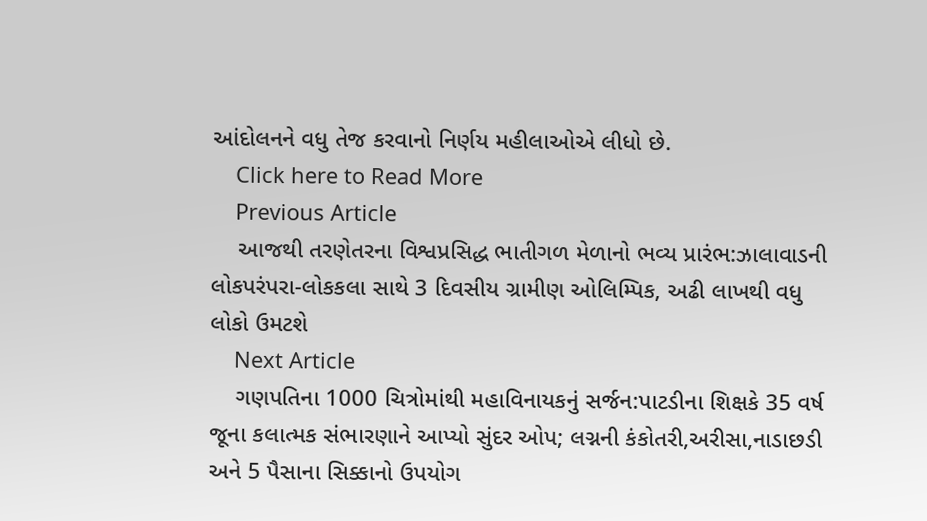આંદોલનને વધુ તેજ કરવાનો નિર્ણય મહીલાઓએ લીધો છે.
    Click here to Read More
    Previous Article
    આજથી તરણેતરના વિશ્વપ્રસિદ્ધ ભાતીગળ મેળાનો ભવ્ય પ્રારંભ:ઝાલાવાડની લોકપરંપરા-લોકકલા સાથે 3 દિવસીય ગ્રામીણ ઓલિમ્પિક, અઢી લાખથી વધુ લોકો ઉમટશે
    Next Article
    ગણપતિના 1000 ચિત્રોમાંથી મહાવિનાયકનું સર્જન:પાટડીના શિક્ષકે 35 વર્ષ જૂના કલાત્મક સંભારણાને આપ્યો સુંદર ઓપ; લગ્નની કંકોતરી,અરીસા,નાડાછડી અને 5 પૈસાના સિક્કાનો ઉપયોગ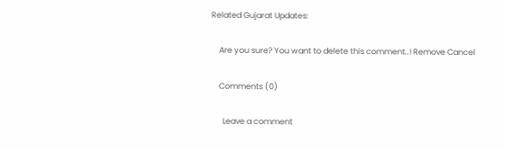Related Gujarat Updates:

    Are you sure? You want to delete this comment..! Remove Cancel

    Comments (0)

      Leave a comment